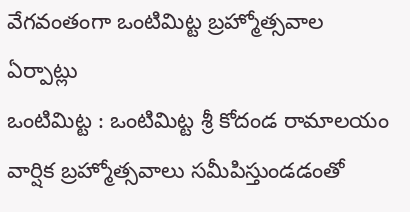వేగవంతంగా ఒంటిమిట్ట బ్రహ్మోత్సవాల ఏర్పాట్లు
ఒంటిమిట్ట : ఒంటిమిట్ట శ్రీ కోదండ రామాలయం వార్షిక బ్రహ్మోత్సవాలు సమీపిస్తుండడంతో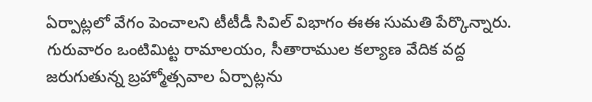ఏర్పాట్లలో వేగం పెంచాలని టీటీడీ సివిల్ విభాగం ఈఈ సుమతి పేర్కొన్నారు. గురువారం ఒంటిమిట్ట రామాలయం, సీతారాముల కల్యాణ వేదిక వద్ద జరుగుతున్న బ్రహ్మోత్సవాల ఏర్పాట్లను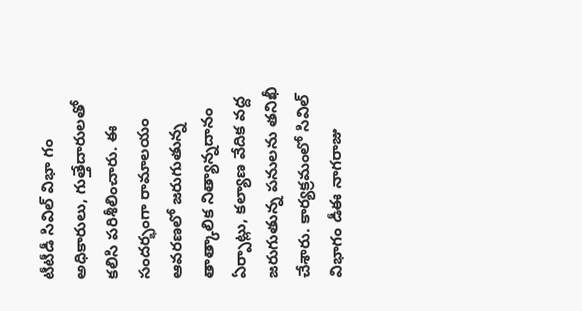టీటీడీ సివిల్ విభా గం అధికారులు, గుత్తేదారులతో కలిసి పరిశీలించారు. ఈ సందర్భంగా రామాలయం ఆవరణలో జరుగుతున్న తాత్కాలిక నిత్యాన్నదానం ఏర్పాట్లు, కల్యాణ వేదిక వద్ద జరుగుతున్న పనులను తనిఖీ చేశారు. కార్యక్రమంలో సివిల్ విభాగం డీఈ నాగరాజు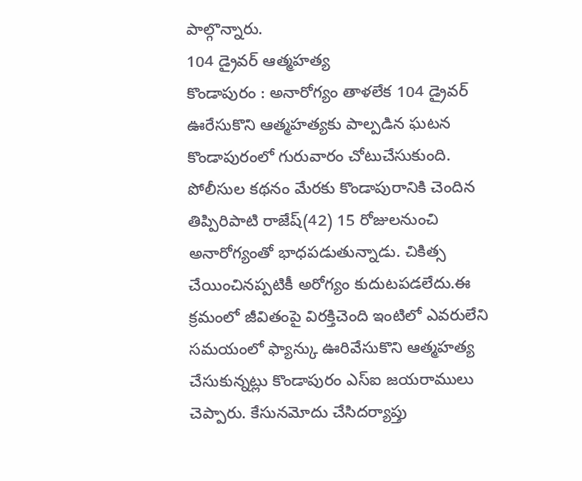పాల్గొన్నారు.
104 డ్రైవర్ ఆత్మహత్య
కొండాపురం : అనారోగ్యం తాళలేక 104 డ్రైవర్ ఊరేసుకొని ఆత్మహత్యకు పాల్పడిన ఘటన కొండాపురంలో గురువారం చోటుచేసుకుంది. పోలీసుల కథనం మేరకు కొండాపురానికి చెందిన తిప్పిరిపాటి రాజేష్(42) 15 రోజులనుంచి అనారోగ్యంతో భాధపడుతున్నాడు. చికిత్స చేయించినప్పటికీ అరోగ్యం కుదుటపడలేదు.ఈ క్రమంలో జీవితంపై విరక్తిచెంది ఇంటిలో ఎవరులేని సమయంలో ఫ్యాన్కు ఊరివేసుకొని ఆత్మహత్య చేసుకున్నట్లు కొండాపురం ఎస్ఐ జయరాములు చెప్పారు. కేసునమోదు చేసిదర్యాప్తు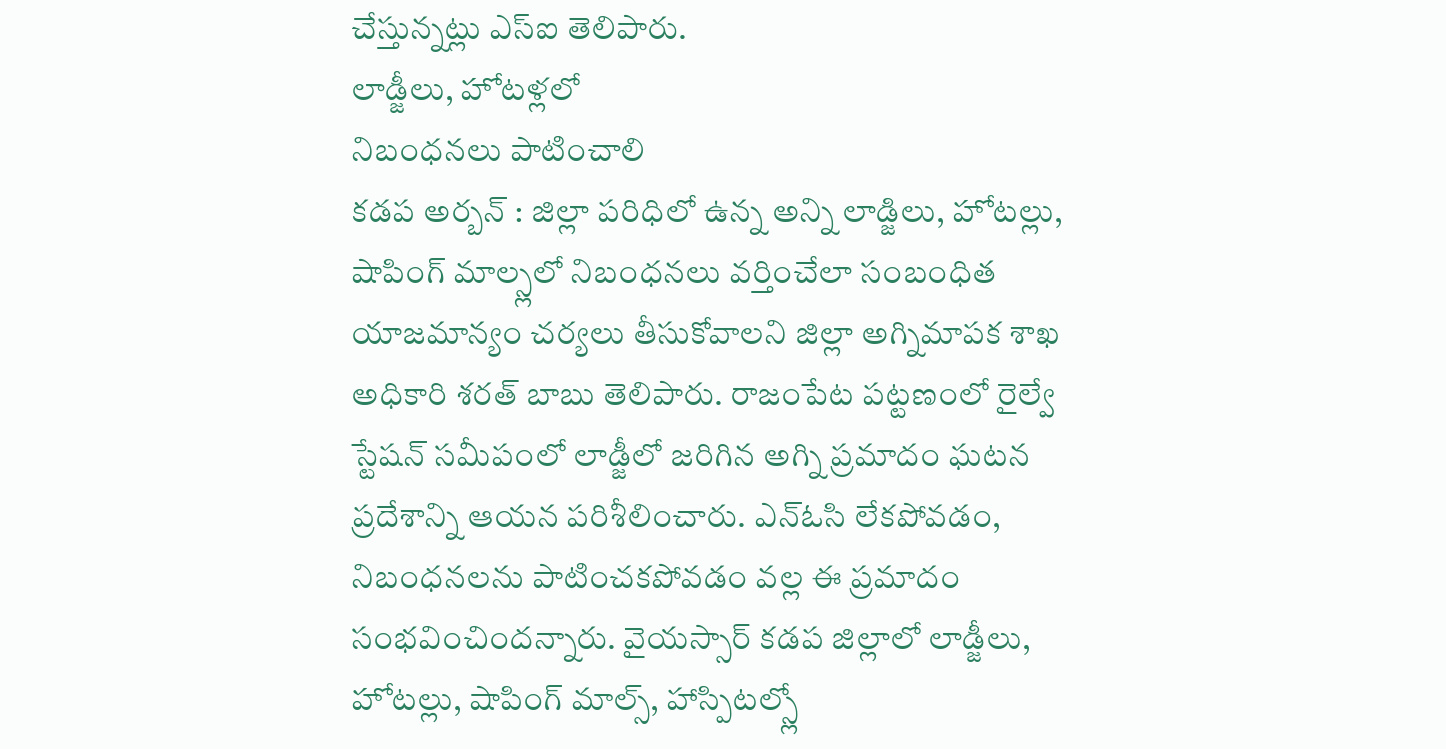చేస్తున్నట్లు ఎస్ఐ తెలిపారు.
లాడ్జీలు, హోటళ్లలో
నిబంధనలు పాటించాలి
కడప అర్బన్ : జిల్లా పరిధిలో ఉన్న అన్ని లాడ్జిలు, హోటల్లు, షాపింగ్ మాల్స్లలో నిబంధనలు వర్తించేలా సంబంధిత యాజమాన్యం చర్యలు తీసుకోవాలని జిల్లా అగ్నిమాపక శాఖ అధికారి శరత్ బాబు తెలిపారు. రాజంపేట పట్టణంలో రైల్వే స్టేషన్ సమీపంలో లాడ్జీలో జరిగిన అగ్ని ప్రమాదం ఘటన ప్రదేశాన్ని ఆయన పరిశీలించారు. ఎన్ఓసి లేకపోవడం, నిబంధనలను పాటించకపోవడం వల్ల ఈ ప్రమాదం సంభవించిందన్నారు. వైయస్సార్ కడప జిల్లాలో లాడ్జీలు, హోటల్లు, షాపింగ్ మాల్స్, హాస్పిటల్స్లో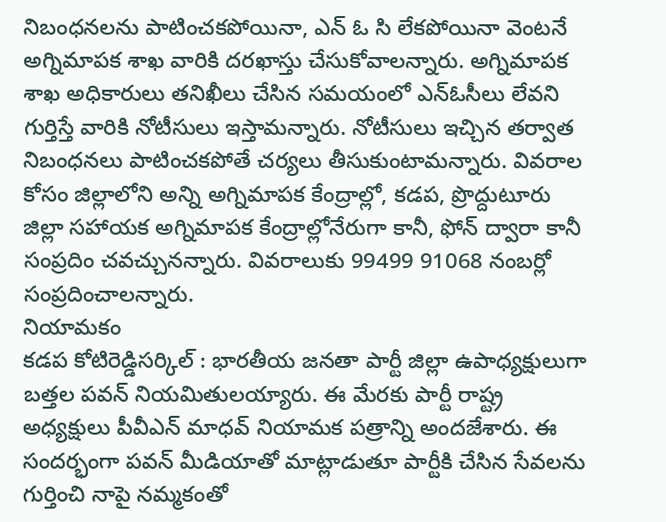నిబంధనలను పాటించకపోయినా, ఎన్ ఓ సి లేకపోయినా వెంటనే అగ్నిమాపక శాఖ వారికి దరఖాస్తు చేసుకోవాలన్నారు. అగ్నిమాపక శాఖ అధికారులు తనిఖీలు చేసిన సమయంలో ఎన్ఓసీలు లేవని గుర్తిస్తే వారికి నోటీసులు ఇస్తామన్నారు. నోటీసులు ఇచ్చిన తర్వాత నిబంధనలు పాటించకపోతే చర్యలు తీసుకుంటామన్నారు. వివరాల కోసం జిల్లాలోని అన్ని అగ్నిమాపక కేంద్రాల్లో, కడప, ప్రొద్దుటూరు జిల్లా సహాయక అగ్నిమాపక కేంద్రాల్లోనేరుగా కానీ, ఫోన్ ద్వారా కానీ సంప్రదిం చవచ్చునన్నారు. వివరాలుకు 99499 91068 నంబర్లో సంప్రదించాలన్నారు.
నియామకం
కడప కోటిరెడ్డిసర్కిల్ : భారతీయ జనతా పార్టీ జిల్లా ఉపాధ్యక్షులుగా బత్తల పవన్ నియమితులయ్యారు. ఈ మేరకు పార్టీ రాష్ట్ర అధ్యక్షులు పీవీఎన్ మాధవ్ నియామక పత్రాన్ని అందజేశారు. ఈ సందర్భంగా పవన్ మీడియాతో మాట్లాడుతూ పార్టీకి చేసిన సేవలను గుర్తించి నాపై నమ్మకంతో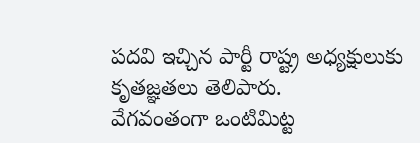పదవి ఇచ్చిన పార్టీ రాష్ట్ర అధ్యక్షులుకు కృతజ్ఞతలు తెలిపారు.
వేగవంతంగా ఒంటిమిట్ట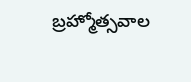బ్రహ్మోత్సవాల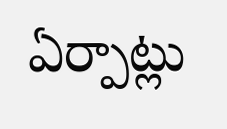ఏర్పాట్లు